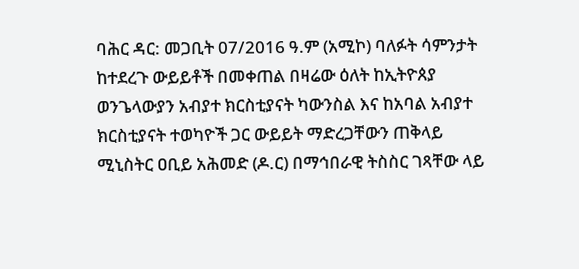ባሕር ዳር: መጋቢት 07/2016 ዓ.ም (አሚኮ) ባለፉት ሳምንታት ከተደረጉ ውይይቶች በመቀጠል በዛሬው ዕለት ከኢትዮጰያ ወንጌላውያን አብያተ ክርስቲያናት ካውንስል እና ከአባል አብያተ ክርስቲያናት ተወካዮች ጋር ውይይት ማድረጋቸውን ጠቅላይ ሚኒስትር ዐቢይ አሕመድ (ዶ.ር) በማኅበራዊ ትስስር ገጻቸው ላይ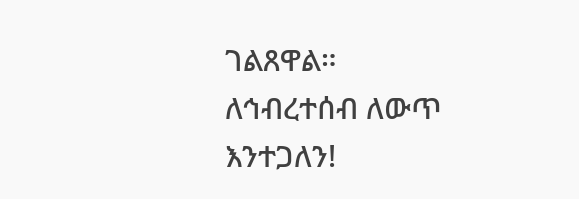ገልጸዋል።
ለኅብረተሰብ ለውጥ እንተጋለን!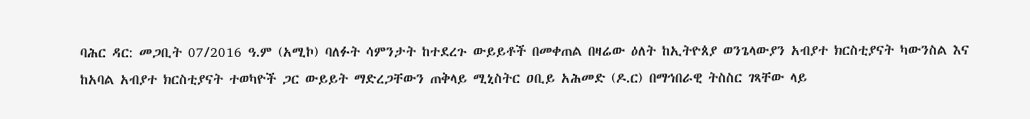ባሕር ዳር: መጋቢት 07/2016 ዓ.ም (አሚኮ) ባለፉት ሳምንታት ከተደረጉ ውይይቶች በመቀጠል በዛሬው ዕለት ከኢትዮጰያ ወንጌላውያን አብያተ ክርስቲያናት ካውንስል እና ከአባል አብያተ ክርስቲያናት ተወካዮች ጋር ውይይት ማድረጋቸውን ጠቅላይ ሚኒስትር ዐቢይ አሕመድ (ዶ.ር) በማኅበራዊ ትስስር ገጻቸው ላይ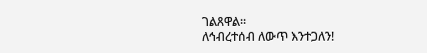ገልጸዋል።
ለኅብረተሰብ ለውጥ እንተጋለን!